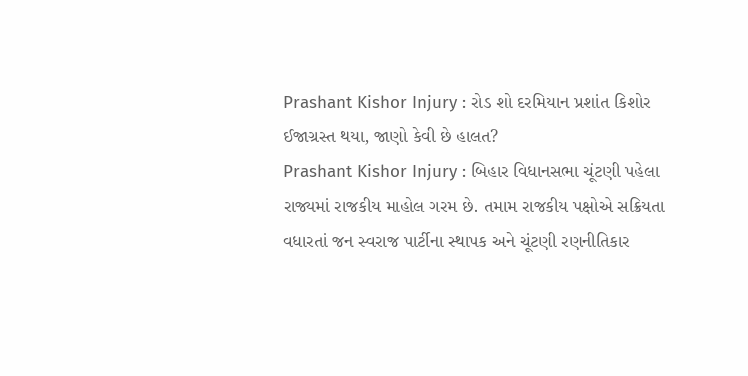Prashant Kishor Injury : રોડ શો દરમિયાન પ્રશાંત કિશોર ઈજાગ્રસ્ત થયા, જાણો કેવી છે હાલત?
Prashant Kishor Injury : બિહાર વિધાનસભા ચૂંટણી પહેલા રાજ્યમાં રાજકીય માહોલ ગરમ છે. તમામ રાજકીય પક્ષોએ સક્રિયતા વધારતાં જન સ્વરાજ પાર્ટીના સ્થાપક અને ચૂંટણી રણનીતિકાર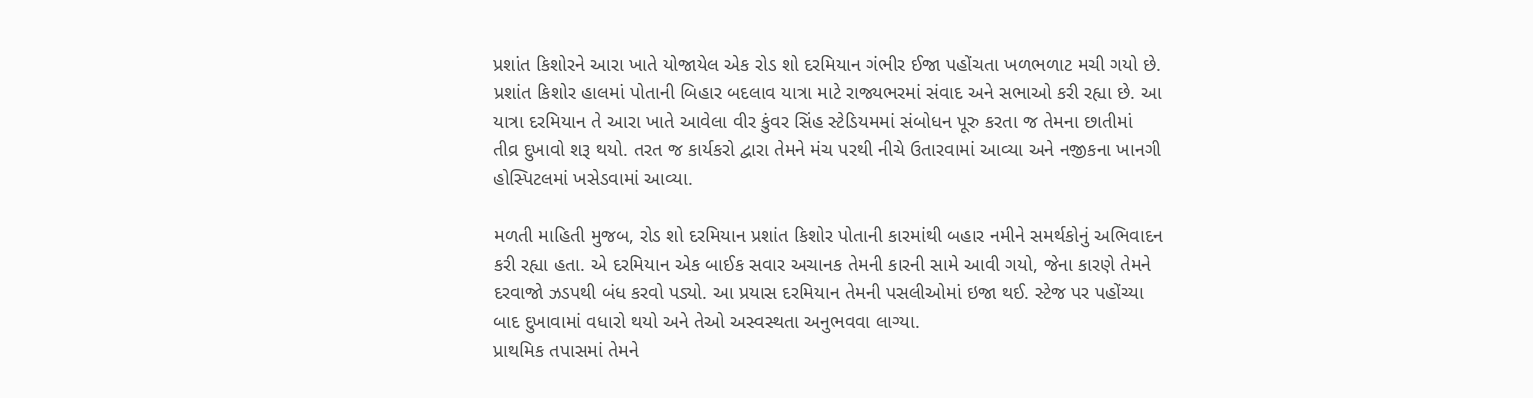પ્રશાંત કિશોરને આરા ખાતે યોજાયેલ એક રોડ શો દરમિયાન ગંભીર ઈજા પહોંચતા ખળભળાટ મચી ગયો છે.
પ્રશાંત કિશોર હાલમાં પોતાની બિહાર બદલાવ યાત્રા માટે રાજ્યભરમાં સંવાદ અને સભાઓ કરી રહ્યા છે. આ યાત્રા દરમિયાન તે આરા ખાતે આવેલા વીર કુંવર સિંહ સ્ટેડિયમમાં સંબોધન પૂરુ કરતા જ તેમના છાતીમાં તીવ્ર દુખાવો શરૂ થયો. તરત જ કાર્યકરો દ્વારા તેમને મંચ પરથી નીચે ઉતારવામાં આવ્યા અને નજીકના ખાનગી હોસ્પિટલમાં ખસેડવામાં આવ્યા.

મળતી માહિતી મુજબ, રોડ શો દરમિયાન પ્રશાંત કિશોર પોતાની કારમાંથી બહાર નમીને સમર્થકોનું અભિવાદન કરી રહ્યા હતા. એ દરમિયાન એક બાઈક સવાર અચાનક તેમની કારની સામે આવી ગયો, જેના કારણે તેમને દરવાજો ઝડપથી બંધ કરવો પડ્યો. આ પ્રયાસ દરમિયાન તેમની પસલીઓમાં ઇજા થઈ. સ્ટેજ પર પહોંચ્યા બાદ દુખાવામાં વધારો થયો અને તેઓ અસ્વસ્થતા અનુભવવા લાગ્યા.
પ્રાથમિક તપાસમાં તેમને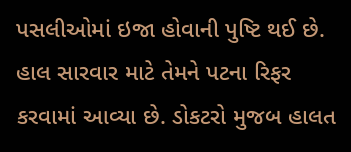પસલીઓમાં ઇજા હોવાની પુષ્ટિ થઈ છે. હાલ સારવાર માટે તેમને પટના રિફર કરવામાં આવ્યા છે. ડોકટરો મુજબ હાલત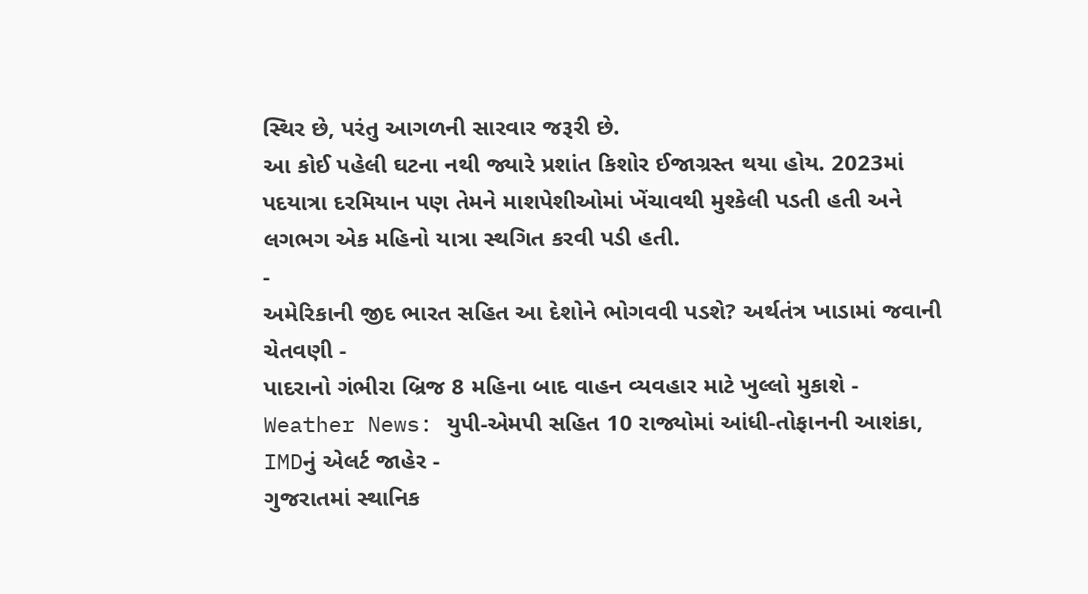સ્થિર છે, પરંતુ આગળની સારવાર જરૂરી છે.
આ કોઈ પહેલી ઘટના નથી જ્યારે પ્રશાંત કિશોર ઈજાગ્રસ્ત થયા હોય. 2023માં પદયાત્રા દરમિયાન પણ તેમને માશપેશીઓમાં ખેંચાવથી મુશ્કેલી પડતી હતી અને લગભગ એક મહિનો યાત્રા સ્થગિત કરવી પડી હતી.
-
અમેરિકાની જીદ ભારત સહિત આ દેશોને ભોગવવી પડશે? અર્થતંત્ર ખાડામાં જવાની ચેતવણી -
પાદરાનો ગંભીરા બ્રિજ 8 મહિના બાદ વાહન વ્યવહાર માટે ખુલ્લો મુકાશે -
Weather News: યુપી-એમપી સહિત 10 રાજ્યોમાં આંધી-તોફાનની આશંકા, IMDનું એલર્ટ જાહેર -
ગુજરાતમાં સ્થાનિક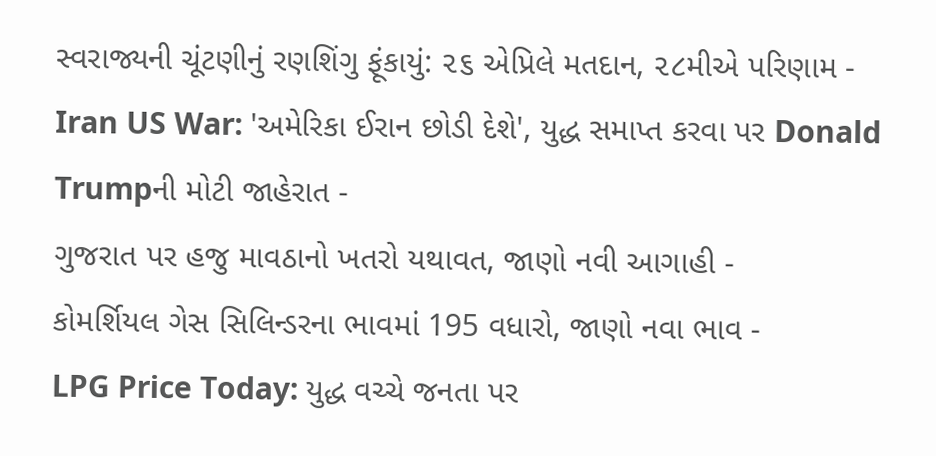સ્વરાજ્યની ચૂંટણીનું રણશિંગુ ફૂંકાયું: ૨૬ એપ્રિલે મતદાન, ૨૮મીએ પરિણામ -
Iran US War: 'અમેરિકા ઈરાન છોડી દેશે', યુદ્ધ સમાપ્ત કરવા પર Donald Trumpની મોટી જાહેરાત -
ગુજરાત પર હજુ માવઠાનો ખતરો યથાવત, જાણો નવી આગાહી -
કોમર્શિયલ ગેસ સિલિન્ડરના ભાવમાં 195 વધારો, જાણો નવા ભાવ -
LPG Price Today: યુદ્ધ વચ્ચે જનતા પર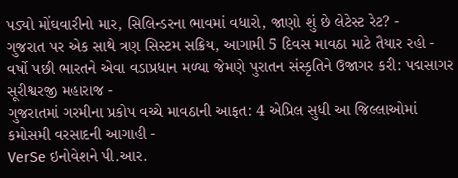પડ્યો મોંઘવારીનો માર, સિલિન્ડરના ભાવમાં વધારો, જાણો શું છે લેટેસ્ટ રેટ? -
ગુજરાત પર એક સાથે ત્રણ સિસ્ટમ સક્રિય, આગામી 5 દિવસ માવઠા માટે તૈયાર રહો -
વર્ષો પછી ભારતને એવા વડાપ્રધાન મળ્યા જેમણે પુરાતન સંસ્કૃતિને ઉજાગર કરી: પદ્મસાગર સૂરીશ્વરજી મહારાજ -
ગુજરાતમાં ગરમીના પ્રકોપ વચ્ચે માવઠાની આફત: 4 એપ્રિલ સુધી આ જિલ્લાઓમાં કમોસમી વરસાદની આગાહી -
VerSe ઇનોવેશને પી.આર.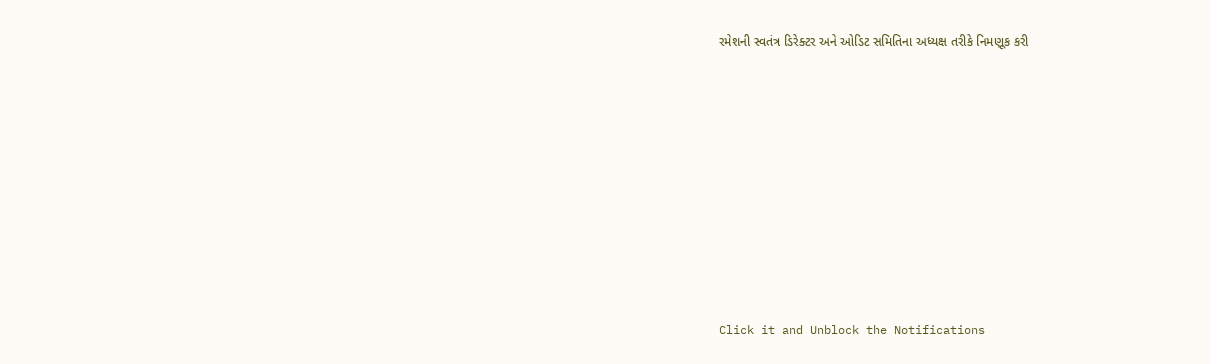રમેશની સ્વતંત્ર ડિરેક્ટર અને ઓડિટ સમિતિના અધ્યક્ષ તરીકે નિમણૂક કરી









Click it and Unblock the Notifications